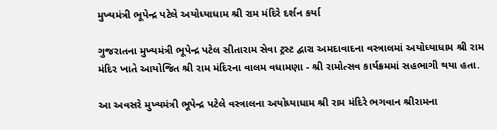મુખ્યમંત્રી ભૂપેન્દ્ર પટેલે અયોધ્યાધામ શ્રી રામ મંદિરે દર્શન કર્યા

ગુજરાતના મુખ્યમંત્રી ભૂપેન્દ્ર પટેલ સીતારામ સેવા ટ્રસ્ટ દ્વારા અમદાવાદના વસ્ત્રાલમાં અયોધ્યાધામ શ્રી રામ મંદિર ખાતે આયોજિત શ્રી રામ મંદિરના વાલમ વધામણા - શ્રી રામોત્સવ કાર્યક્રમમાં સહભાગી થયા હતા.

આ અવસરે મુખ્યમંત્રી ભૂપેન્દ્ર પટેલે વસ્ત્રાલના અયોધ્યાધામ શ્રી રામ મંદિરે ભગવાન શ્રીરામના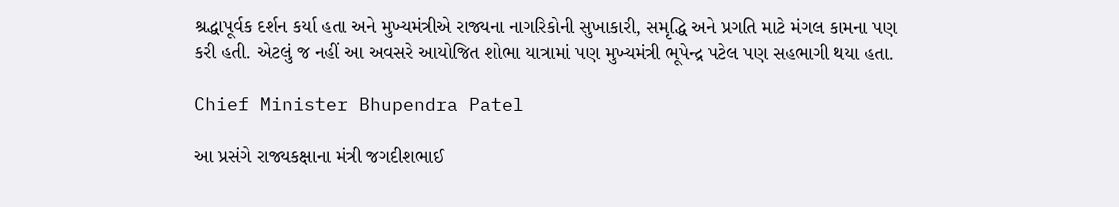શ્રદ્ધાપૂર્વક દર્શન કર્યા હતા અને મુખ્યમંત્રીએ રાજ્યના નાગરિકોની સુખાકારી, સમૃદ્ધિ અને પ્રગતિ માટે મંગલ કામના પણ કરી હતી. એટલું જ નહીં આ અવસરે આયોજિત શોભા યાત્રામાં પણ મુખ્યમંત્રી ભૂપેન્દ્ર પટેલ પણ સહભાગી થયા હતા.

Chief Minister Bhupendra Patel

આ પ્રસંગે રાજ્યકક્ષાના મંત્રી જગદીશભાઈ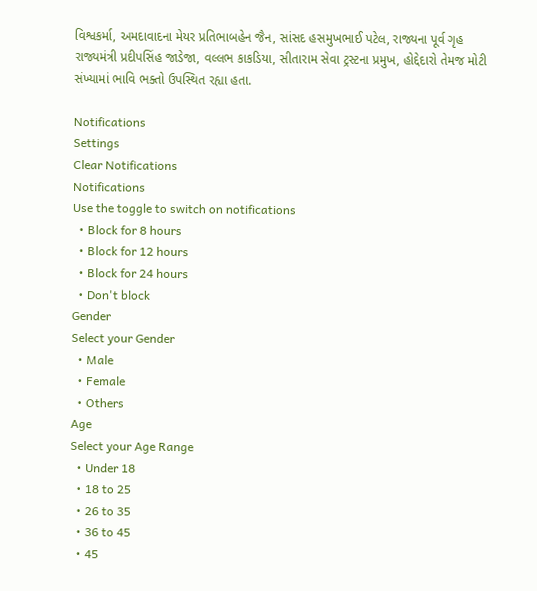વિશ્વકર્મા, અમદાવાદના મેયર પ્રતિભાબહેન જૈન, સાંસદ હસમુખભાઈ પટેલ, રાજ્યના પૂર્વ ગૃહ રાજ્યમંત્રી પ્રદીપસિંહ જાડેજા, વલ્લભ કાકડિયા, સીતારામ સેવા ટ્રસ્ટના પ્રમુખ, હોદ્દેદારો તેમજ મોટી સંખ્યામાં ભાવિ ભક્તો ઉપસ્થિત રહ્યા હતા.

Notifications
Settings
Clear Notifications
Notifications
Use the toggle to switch on notifications
  • Block for 8 hours
  • Block for 12 hours
  • Block for 24 hours
  • Don't block
Gender
Select your Gender
  • Male
  • Female
  • Others
Age
Select your Age Range
  • Under 18
  • 18 to 25
  • 26 to 35
  • 36 to 45
  • 45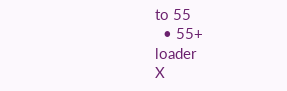to 55
  • 55+
loader
X